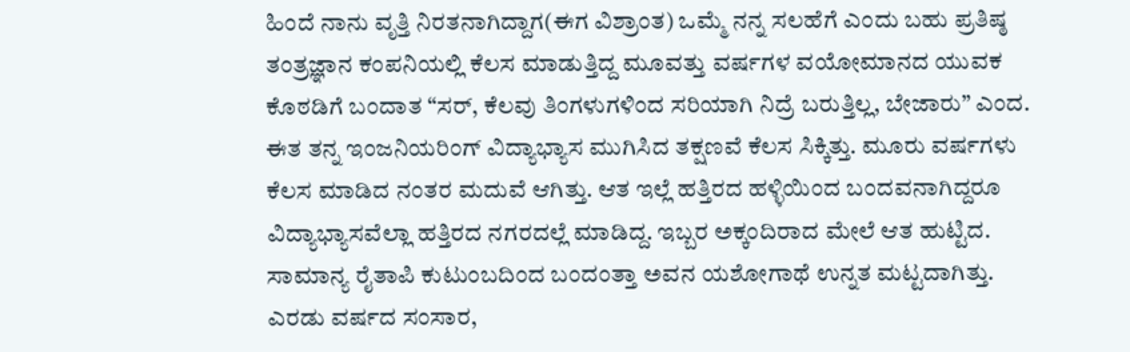ಹಿಂದೆ ನಾನು ವೃತ್ತಿ ನಿರತನಾಗಿದ್ದಾಗ(ಈಗ ವಿಶ್ರಾಂತ) ಒಮ್ಮೆ ನನ್ನ ಸಲಹೆಗೆ ಎಂದು ಬಹು ಪ್ರತಿಷ್ಠ ತಂತ್ರಜ್ಞಾನ ಕಂಪನಿಯಲ್ಲಿ ಕೆಲಸ ಮಾಡುತ್ತಿದ್ದ ಮೂವತ್ತು ವರ್ಷಗಳ ವಯೋಮಾನದ ಯುವಕ ಕೊಠಡಿಗೆ ಬಂದಾತ “ಸರ್, ಕೆಲವು ತಿಂಗಳುಗಳಿಂದ ಸರಿಯಾಗಿ ನಿದ್ರೆ ಬರುತ್ತಿಲ್ಲ, ಬೇಜಾರು” ಎಂದ. ಈತ ತನ್ನ ಇಂಜನಿಯರಿಂಗ್ ವಿದ್ಯಾಭ್ಯಾಸ ಮುಗಿಸಿದ ತಕ್ಷಣವೆ ಕೆಲಸ ಸಿಕ್ಕಿತ್ತು. ಮೂರು ವರ್ಷಗಳು ಕೆಲಸ ಮಾಡಿದ ನಂತರ ಮದುವೆ ಆಗಿತ್ತು. ಆತ ಇಲ್ಲೆ ಹತ್ತಿರದ ಹಳ್ಳಿಯಿಂದ ಬಂದವನಾಗಿದ್ದರೂ ವಿದ್ಯಾಭ್ಯಾಸವೆಲ್ಲಾ ಹತ್ತಿರದ ನಗರದಲ್ಲೆ ಮಾಡಿದ್ದ. ಇಬ್ಬರ ಅಕ್ಕಂದಿರಾದ ಮೇಲೆ ಆತ ಹುಟ್ಟಿದ.
ಸಾಮಾನ್ಯ ರೈತಾಪಿ ಕುಟುಂಬದಿಂದ ಬಂದಂತ್ತಾ ಅವನ ಯಶೋಗಾಥೆ ಉನ್ನತ ಮಟ್ಟದಾಗಿತ್ತು. ಎರಡು ವರ್ಷದ ಸಂಸಾರ,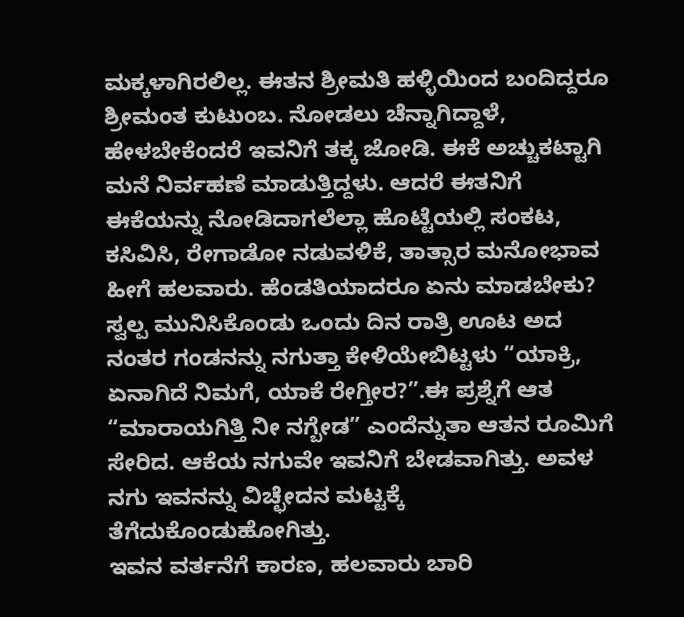ಮಕ್ಕಳಾಗಿರಲಿಲ್ಲ. ಈತನ ಶ್ರೀಮತಿ ಹಳ್ಳಿಯಿಂದ ಬಂದಿದ್ದರೂ ಶ್ರೀಮಂತ ಕುಟುಂಬ. ನೋಡಲು ಚೆನ್ನಾಗಿದ್ದಾಳೆ, ಹೇಳಬೇಕೆಂದರೆ ಇವನಿಗೆ ತಕ್ಕ ಜೋಡಿ. ಈಕೆ ಅಚ್ಚುಕಟ್ಟಾಗಿ ಮನೆ ನಿರ್ವಹಣೆ ಮಾಡುತ್ತಿದ್ದಳು. ಆದರೆ ಈತನಿಗೆ ಈಕೆಯನ್ನು ನೋಡಿದಾಗಲೆಲ್ಲಾ ಹೊಟ್ಟೆಯಲ್ಲಿ ಸಂಕಟ, ಕಸಿವಿಸಿ, ರೇಗಾಡೋ ನಡುವಳಿಕೆ, ತಾತ್ಸಾರ ಮನೋಭಾವ ಹೀಗೆ ಹಲವಾರು. ಹೆಂಡತಿಯಾದರೂ ಏನು ಮಾಡಬೇಕು? ಸ್ವಲ್ಪ ಮುನಿಸಿಕೊಂಡು ಒಂದು ದಿನ ರಾತ್ರಿ ಊಟ ಅದ ನಂತರ ಗಂಡನನ್ನು ನಗುತ್ತಾ ಕೇಳಿಯೇಬಿಟ್ಟಳು “ಯಾಕ್ರಿ, ಏನಾಗಿದೆ ನಿಮಗೆ, ಯಾಕೆ ರೇಗ್ತೀರ?”.ಈ ಪ್ರಶ್ನೆಗೆ ಆತ “ಮಾರಾಯಗಿತ್ತಿ ನೀ ನಗ್ಬೇಡ” ಎಂದೆನ್ನುತಾ ಆತನ ರೂಮಿಗೆ ಸೇರಿದ. ಆಕೆಯ ನಗುವೇ ಇವನಿಗೆ ಬೇಡವಾಗಿತ್ತು. ಅವಳ ನಗು ಇವನನ್ನು ವಿಚ್ಛೇದನ ಮಟ್ಟಕ್ಕೆ ತೆಗೆದುಕೊಂಡುಹೋಗಿತ್ತು.
ಇವನ ವರ್ತನೆಗೆ ಕಾರಣ, ಹಲವಾರು ಬಾರಿ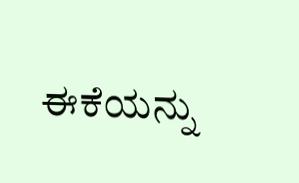ಈಕೆಯನ್ನು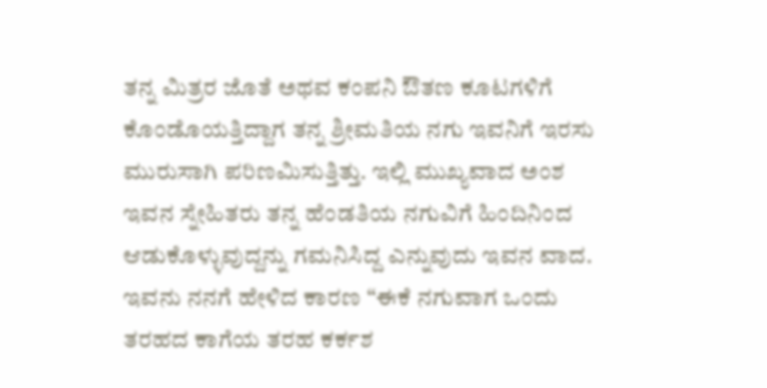ತನ್ನ ಮಿತ್ರರ ಜೊತೆ ಅಥವ ಕಂಪನಿ ಔತಣ ಕೂಟಗಳಿಗೆ ಕೊಂಡೊಯತ್ತಿದ್ದಾಗ ತನ್ನ ಶ್ರೀಮತಿಯ ನಗು ಇವನಿಗೆ ಇರಸು ಮುರುಸಾಗಿ ಪರಿಣಮಿಸುತ್ತಿತ್ತು. ಇಲ್ಲಿ ಮುಖ್ಯವಾದ ಅಂಶ ಇವನ ಸ್ನೇಹಿತರು ತನ್ನ ಹೆಂಡತಿಯ ನಗುವಿಗೆ ಹಿಂದಿನಿಂದ ಆಡುಕೊಳ್ಳುವುದ್ದನ್ನು ಗಮನಿಸಿದ್ದ ಎನ್ನುವುದು ಇವನ ವಾದ. ಇವನು ನನಗೆ ಹೇಳಿದ ಕಾರಣ “ಈಕೆ ನಗುವಾಗ ಒಂದು ತರಹದ ಕಾಗೆಯ ತರಹ ಕರ್ಕಶ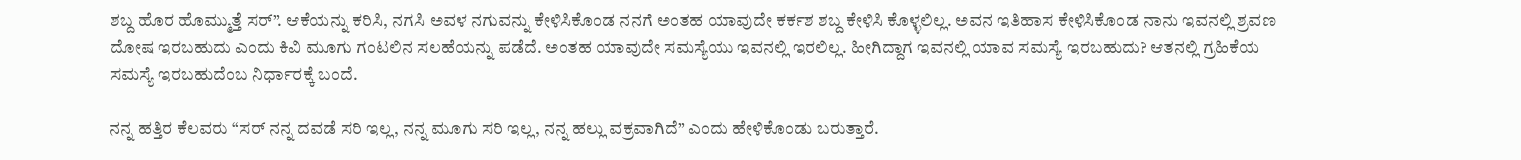ಶಬ್ದ ಹೊರ ಹೊಮ್ಮುತ್ತೆ ಸರ್”. ಆಕೆಯನ್ನು ಕರಿಸಿ, ನಗಸಿ ಅವಳ ನಗುವನ್ನು ಕೇಳಿಸಿಕೊಂಡ ನನಗೆ ಅಂತಹ ಯಾವುದೇ ಕರ್ಕಶ ಶಬ್ದ ಕೇಳಿಸಿ ಕೊಳ್ಳಲಿಲ್ಲ. ಅವನ ಇತಿಹಾಸ ಕೇಳಿಸಿಕೊಂಡ ನಾನು ಇವನಲ್ಲಿ ಶ್ರವಣ ದೋಷ ಇರಬಹುದು ಎಂದು ಕಿವಿ ಮೂಗು ಗಂಟಲಿನ ಸಲಹೆಯನ್ನು ಪಡೆದೆ. ಅಂತಹ ಯಾವುದೇ ಸಮಸ್ಯೆಯು ಇವನಲ್ಲಿ ಇರಲಿಲ್ಲ. ಹೀಗಿದ್ದಾಗ ಇವನಲ್ಲಿ ಯಾವ ಸಮಸ್ಯೆ ಇರಬಹುದು? ಆತನಲ್ಲಿ ಗ್ರಹಿಕೆಯ ಸಮಸ್ಯೆ ಇರಬಹುದೆಂಬ ನಿರ್ಧಾರಕ್ಕೆ ಬಂದೆ.

ನನ್ನ ಹತ್ತಿರ ಕೆಲವರು “ಸರ್ ನನ್ನ ದವಡೆ ಸರಿ ಇಲ್ಲ, ನನ್ನ ಮೂಗು ಸರಿ ಇಲ್ಲ, ನನ್ನ ಹಲ್ಲು ವಕ್ರವಾಗಿದೆ” ಎಂದು ಹೇಳಿಕೊಂಡು ಬರುತ್ತಾರೆ.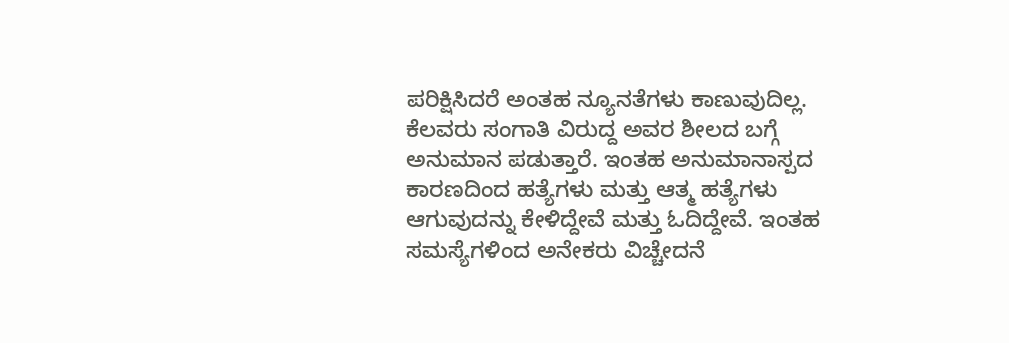ಪರಿಕ್ಷಿಸಿದರೆ ಅಂತಹ ನ್ಯೂನತೆಗಳು ಕಾಣುವುದಿಲ್ಲ. ಕೆಲವರು ಸಂಗಾತಿ ವಿರುದ್ದ ಅವರ ಶೀಲದ ಬಗ್ಗೆ ಅನುಮಾನ ಪಡುತ್ತಾರೆ. ಇಂತಹ ಅನುಮಾನಾಸ್ಪದ ಕಾರಣದಿಂದ ಹತ್ಯೆಗಳು ಮತ್ತು ಆತ್ಮ ಹತ್ಯೆಗಳು ಆಗುವುದನ್ನು ಕೇಳಿದ್ದೇವೆ ಮತ್ತು ಓದಿದ್ದೇವೆ. ಇಂತಹ ಸಮಸ್ಯೆಗಳಿಂದ ಅನೇಕರು ವಿಚ್ಚೇದನೆ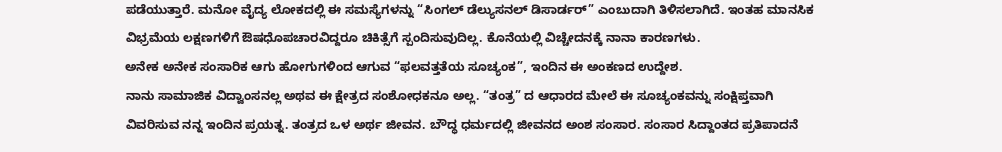ಪಡೆಯುತ್ತಾರೆ. ಮನೋ ವೈದ್ಯ ಲೋಕದಲ್ಲಿ ಈ ಸಮಸ್ಯೆಗಳನ್ನು “ಸಿಂಗಲ್ ಡೆಲ್ಯುಸನಲ್ ಡಿಸಾರ್ಡರ್” ಎಂಬುದಾಗಿ ತಿಳಿಸಲಾಗಿದೆ. ಇಂತಹ ಮಾನಸಿಕ ವಿಭ್ರಮೆಯ ಲಕ್ಷಣಗಳಿಗೆ ಔಷಧೊಪಚಾರವಿದ್ದರೂ ಚಿಕಿತ್ಸೆಗೆ ಸ್ಪಂದಿಸುವುದಿಲ್ಲ. ಕೊನೆಯಲ್ಲಿ ವಿಚ್ಚೇದನಕ್ಕೆ ನಾನಾ ಕಾರಣಗಳು.
ಅನೇಕ ಅನೇಕ ಸಂಸಾರಿಕ ಆಗು ಹೋಗುಗಳಿಂದ ಆಗುವ “ಫಲವತ್ತತೆಯ ಸೂಚ್ಯಂಕ”, ಇಂದಿನ ಈ ಅಂಕಣದ ಉದ್ದೇಶ.
ನಾನು ಸಾಮಾಜಿಕ ವಿದ್ವಾಂಸನಲ್ಲ ಅಥವ ಈ ಕ್ಷೇತ್ರದ ಸಂಶೋಧಕನೂ ಅಲ್ಲ. “ತಂತ್ರ” ದ ಆಧಾರದ ಮೇಲೆ ಈ ಸೂಚ್ಯಂಕವನ್ನು ಸಂಕ್ಷಿಪ್ತವಾಗಿ ವಿವರಿಸುವ ನನ್ನ ಇಂದಿನ ಪ್ರಯತ್ನ. ತಂತ್ರದ ಒಳ ಅರ್ಥ ಜೀವನ. ಬೌದ್ಧ ಧರ್ಮದಲ್ಲಿ ಜೀವನದ ಅಂಶ ಸಂಸಾರ. ಸಂಸಾರ ಸಿದ್ದಾಂತದ ಪ್ರತಿಪಾದನೆ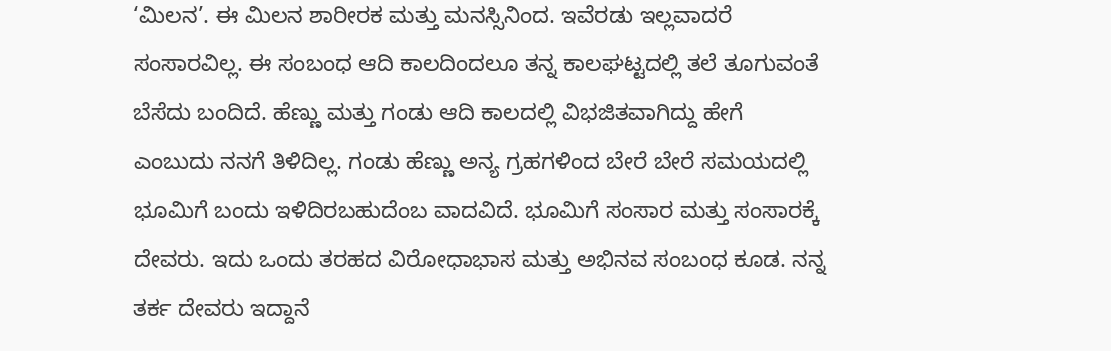‘ಮಿಲನ’. ಈ ಮಿಲನ ಶಾರೀರಕ ಮತ್ತು ಮನಸ್ಸಿನಿಂದ. ಇವೆರಡು ಇಲ್ಲವಾದರೆ ಸಂಸಾರವಿಲ್ಲ. ಈ ಸಂಬಂಧ ಆದಿ ಕಾಲದಿಂದಲೂ ತನ್ನ ಕಾಲಘಟ್ಟದಲ್ಲಿ ತಲೆ ತೂಗುವಂತೆ ಬೆಸೆದು ಬಂದಿದೆ. ಹೆಣ್ಣು ಮತ್ತು ಗಂಡು ಆದಿ ಕಾಲದಲ್ಲಿ ವಿಭಜಿತವಾಗಿದ್ದು ಹೇಗೆ ಎಂಬುದು ನನಗೆ ತಿಳಿದಿಲ್ಲ. ಗಂಡು ಹೆಣ್ಣು ಅನ್ಯ ಗ್ರಹಗಳಿಂದ ಬೇರೆ ಬೇರೆ ಸಮಯದಲ್ಲಿ ಭೂಮಿಗೆ ಬಂದು ಇಳಿದಿರಬಹುದೆಂಬ ವಾದವಿದೆ. ಭೂಮಿಗೆ ಸಂಸಾರ ಮತ್ತು ಸಂಸಾರಕ್ಕೆ ದೇವರು. ಇದು ಒಂದು ತರಹದ ವಿರೋಧಾಭಾಸ ಮತ್ತು ಅಭಿನವ ಸಂಬಂಧ ಕೂಡ. ನನ್ನ ತರ್ಕ ದೇವರು ಇದ್ದಾನೆ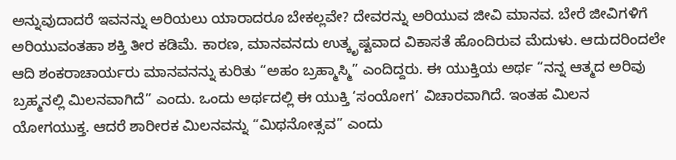ಅನ್ನುವುದಾದರೆ ಇವನನ್ನು ಅರಿಯಲು ಯಾರಾದರೂ ಬೇಕಲ್ಲವೇ? ದೇವರನ್ನು ಅರಿಯುವ ಜೀವಿ ಮಾನವ. ಬೇರೆ ಜೀವಿಗಳಿಗೆ ಅರಿಯುವಂತಹಾ ಶಕ್ತಿ ತೀರ ಕಡಿಮೆ. ಕಾರಣ, ಮಾನವನದು ಉತ್ಕೃಷ್ಟವಾದ ವಿಕಾಸತೆ ಹೊಂದಿರುವ ಮೆದುಳು. ಆದುದರಿಂದಲೇ ಆದಿ ಶಂಕರಾಚಾರ್ಯರು ಮಾನವನನ್ನು ಕುರಿತು “ಅಹಂ ಬ್ರಹ್ಮಾಸ್ಮಿ” ಎಂದಿದ್ದರು. ಈ ಯುಕ್ತಿಯ ಅರ್ಥ “ನನ್ನ ಆತ್ಮದ ಅರಿವು ಬ್ರಹ್ಮನಲ್ಲಿ ಮಿಲನವಾಗಿದೆ” ಎಂದು. ಒಂದು ಅರ್ಥದಲ್ಲಿ ಈ ಯುಕ್ತಿ ‘ಸಂಯೋಗ’ ವಿಚಾರವಾಗಿದೆ. ಇಂತಹ ಮಿಲನ ಯೋಗಯುಕ್ತ. ಆದರೆ ಶಾರೀರಕ ಮಿಲನವನ್ನು “ಮಿಥನೋತ್ಸವ” ಎಂದು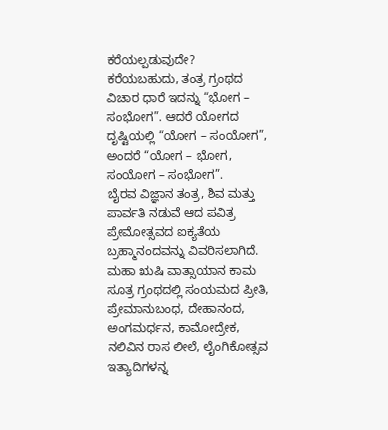ಕರೆಯಲ್ಪಡುವುದೇ? ಕರೆಯಬಹುದು, ತಂತ್ರ ಗ್ರಂಥದ ವಿಚಾರ ಧಾರೆ ಇದನ್ನು “ಭೋಗ – ಸಂಭೋಗ”. ಆದರೆ ಯೋಗದ ದೃಷ್ಟಿಯಲ್ಲಿ “ಯೋಗ – ಸಂಯೋಗ”, ಅಂದರೆ “ಯೋಗ – ಭೋಗ, ಸಂಯೋಗ – ಸಂಭೋಗ”.
ಬೈರವ ವಿಜ್ಞಾನ ತಂತ್ರ, ಶಿವ ಮತ್ತು ಪಾರ್ವತಿ ನಡುವೆ ಆದ ಪವಿತ್ರ ಪ್ರೇಮೋತ್ಸವದ ಐಕ್ಯತೆಯ ಬ್ರಹ್ಮಾನಂದವನ್ನು ವಿವರಿಸಲಾಗಿದೆ. ಮಹಾ ಋಷಿ ವಾತ್ಸಾಯಾನ ಕಾಮ ಸೂತ್ರ ಗ್ರಂಥದಲ್ಲಿ ಸಂಯಮದ ಪ್ರೀತಿ, ಪ್ರೇಮಾನುಬಂಧ, ದೇಹಾನಂದ, ಅಂಗಮರ್ಧನ, ಕಾಮೋದ್ರೇಕ, ನಲಿವಿನ ರಾಸ ಲೀಲೆ, ಲೈಂಗಿಕೋತ್ಸವ ಇತ್ಯಾದಿಗಳನ್ನ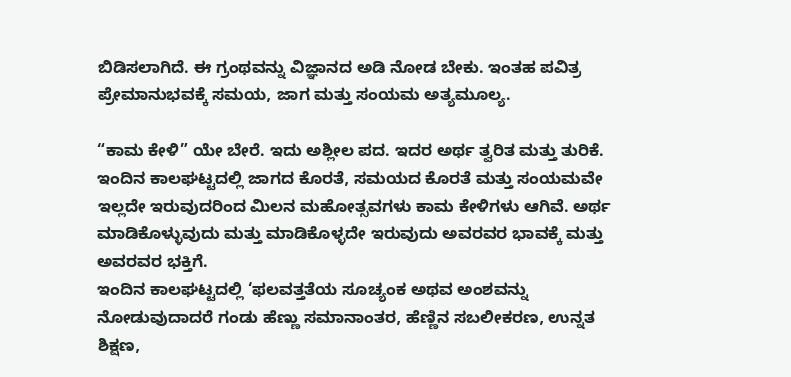ಬಿಡಿಸಲಾಗಿದೆ. ಈ ಗ್ರಂಥವನ್ನು ವಿಜ್ಞಾನದ ಅಡಿ ನೋಡ ಬೇಕು. ಇಂತಹ ಪವಿತ್ರ ಪ್ರೇಮಾನುಭವಕ್ಕೆ ಸಮಯ, ಜಾಗ ಮತ್ತು ಸಂಯಮ ಅತ್ಯಮೂಲ್ಯ.

“ಕಾಮ ಕೇಳಿ” ಯೇ ಬೇರೆ. ಇದು ಅಶ್ಲೀಲ ಪದ. ಇದರ ಅರ್ಥ ತ್ವರಿತ ಮತ್ತು ತುರಿಕೆ. ಇಂದಿನ ಕಾಲಘಟ್ಟದಲ್ಲಿ ಜಾಗದ ಕೊರತೆ, ಸಮಯದ ಕೊರತೆ ಮತ್ತು ಸಂಯಮವೇ ಇಲ್ಲದೇ ಇರುವುದರಿಂದ ಮಿಲನ ಮಹೋತ್ಸವಗಳು ಕಾಮ ಕೇಳಿಗಳು ಆಗಿವೆ. ಅರ್ಥ ಮಾಡಿಕೊಳ್ಳುವುದು ಮತ್ತು ಮಾಡಿಕೊಳ್ಳದೇ ಇರುವುದು ಅವರವರ ಭಾವಕ್ಕೆ ಮತ್ತು ಅವರವರ ಭಕ್ತಿಗೆ.
ಇಂದಿನ ಕಾಲಘಟ್ಟದಲ್ಲಿ ‘ಫಲವತ್ತತೆಯ ಸೂಚ್ಯಂಕ ಅಥವ ಅಂಶವನ್ನು ನೋಡುವುದಾದರೆ ಗಂಡು ಹೆಣ್ಣು ಸಮಾನಾಂತರ, ಹೆಣ್ಣಿನ ಸಬಲೀಕರಣ, ಉನ್ನತ ಶಿಕ್ಷಣ,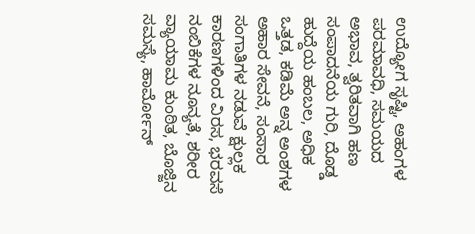ಉದ್ಯೋಗ ಸೃಷ್ಟಿ, ಅಹಂಗಳ ಪರಮಾವಧಿ, ಸಮಯದ ಅಭಾವ, ತ್ವರಿತವಾಗಿ ಹಣ ಸಂಪಾದನೆಯ ಗುರಿ, ದೊಡ್ಡ ಹುದ್ದೆಯ ಹಂಬಲ, ಅಧಿಕ ಒತ್ತಡ, ಕಡಿಮೆ ಅನ್ನ ಅಂಶಗಳ ಅಹಾರ ಸೇವನೆ, ಸಂಸಾರ ಸಂಗಾತಿಗಳ ನಡುವೆ ಕ್ಷುಲ್ಲಕ ಕಾರಣಗಳಿಂದ ವಿರಸ, ಭರವಸೆ ನಂಬಿಕೆಗಳ ನೂನ್ಯತೆ, ಶರೀರ ವ್ಯಾಯಾಮ ಕುಂಠಿತ, ಬೊಜ್ಜಿನ ಸಮಸ್ಯೆ, ಹಾರ್ಮೋನ್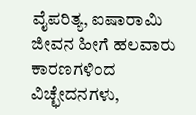ವೈಪರಿತ್ಯ, ಐಷಾರಾಮಿ ಜೀವನ ಹೀಗೆ ಹಲವಾರು ಕಾರಣಗಳಿಂದ ವಿಚ್ಛೇದನಗಳು,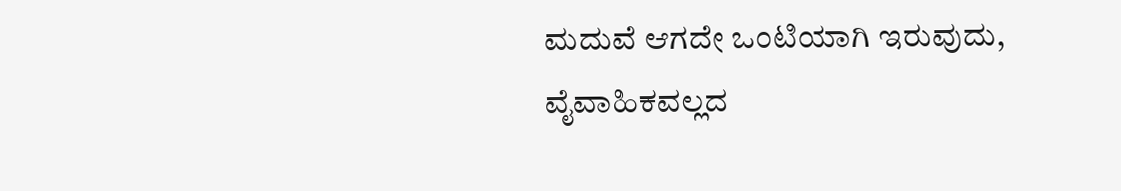ಮದುವೆ ಆಗದೇ ಒಂಟಿಯಾಗಿ ಇರುವುದು, ವೈವಾಹಿಕವಲ್ಲದ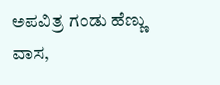ಅಪವಿತ್ರ ಗಂಡು ಹೆಣ್ಣು ವಾಸ,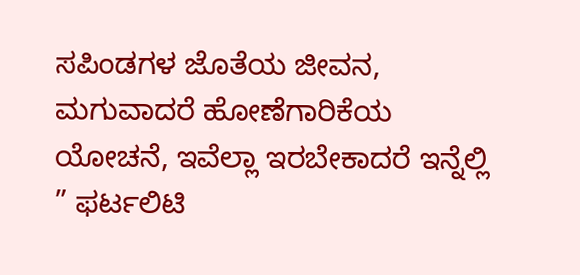ಸಪಿಂಡಗಳ ಜೊತೆಯ ಜೀವನ, ಮಗುವಾದರೆ ಹೋಣೆಗಾರಿಕೆಯ ಯೋಚನೆ, ಇವೆಲ್ಲಾ ಇರಬೇಕಾದರೆ ಇನ್ನೆಲ್ಲಿ ” ಫರ್ಟಲಿಟಿ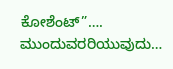ಕೋಶೆಂಟ್”….
ಮುಂದುವರರಿಯುವುದು…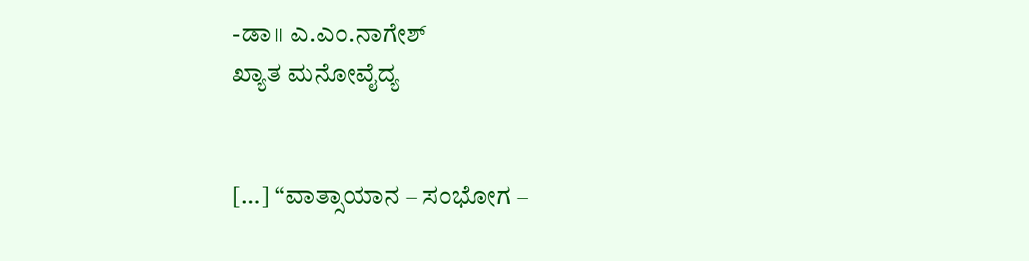-ಡಾ॥ ಎ.ಎಂ.ನಾಗೇಶ್
ಖ್ಯಾತ ಮನೋವೈದ್ಯ


[…] “ವಾತ್ಸಾಯಾನ – ಸಂಭೋಗ –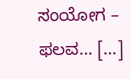ಸಂಯೋಗ – ಫಲವ… […]